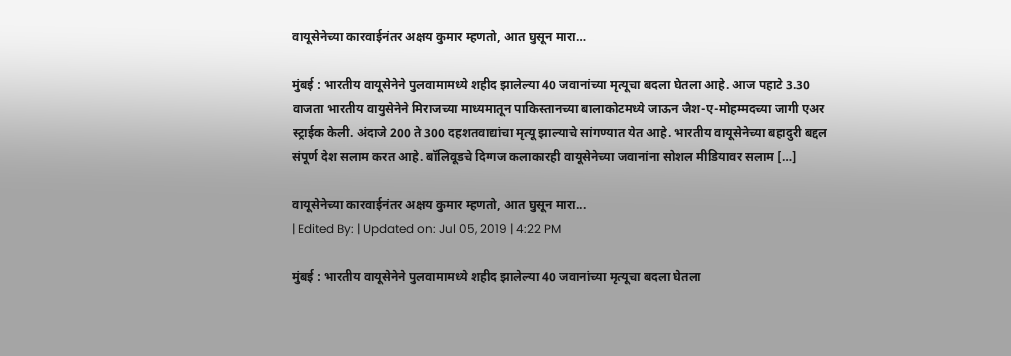वायूसेनेच्या कारवाईनंतर अक्षय कुमार म्हणतो, आत घुसून मारा…

मुंबई : भारतीय वायूसेनेने पुलवामामध्ये शहीद झालेल्या 40 जवानांच्या मृत्यूचा बदला घेतला आहे. आज पहाटे 3.30 वाजता भारतीय वायुसेनेने मिराजच्या माध्यमातून पाकिस्तानच्या बालाकोटमध्ये जाऊन जैश-ए-मोहम्मदच्या जागी एअर स्ट्राईक केली. अंदाजे 200 ते 300 दहशतवाद्यांचा मृत्यू झाल्याचे सांगण्यात येत आहे. भारतीय वायूसेनेच्या बहादुरी बद्दल संपूर्ण देश सलाम करत आहे. बॉलिवूडचे दिग्गज कलाकारही वायूसेनेच्या जवानांना सोशल मीडियावर सलाम […]

वायूसेनेच्या कारवाईनंतर अक्षय कुमार म्हणतो, आत घुसून मारा...
| Edited By: | Updated on: Jul 05, 2019 | 4:22 PM

मुंबई : भारतीय वायूसेनेने पुलवामामध्ये शहीद झालेल्या 40 जवानांच्या मृत्यूचा बदला घेतला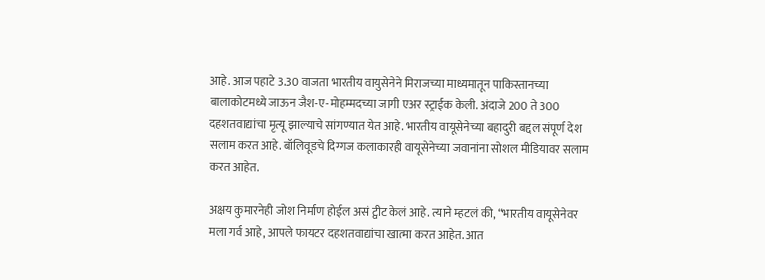आहे. आज पहाटे 3.30 वाजता भारतीय वायुसेनेने मिराजच्या माध्यमातून पाकिस्तानच्या बालाकोटमध्ये जाऊन जैश-ए-मोहम्मदच्या जागी एअर स्ट्राईक केली. अंदाजे 200 ते 300 दहशतवाद्यांचा मृत्यू झाल्याचे सांगण्यात येत आहे. भारतीय वायूसेनेच्या बहादुरी बद्दल संपूर्ण देश सलाम करत आहे. बॉलिवूडचे दिग्गज कलाकारही वायूसेनेच्या जवानांना सोशल मीडियावर सलाम करत आहेत.

अक्षय कुमारनेही जोश निर्माण होईल असं ट्वीट केलं आहे. त्याने म्हटलं की, “भारतीय वायूसेनेवर मला गर्व आहे, आपले फायटर दहशतवाद्यांचा खात्मा करत आहेत. आत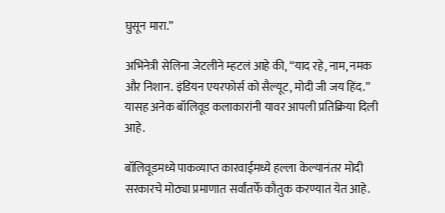घुसून मारा.”

अभिनेत्री सेलिना जेटलीने म्हटलं आहे की, “याद रहे, नाम, नमक और न‍िशान. इंड‍ियन एयरफोर्स को सैल्यूट, मोदी जी जय ह‍िंद.” यासह अनेक बॉलिवूड कलाकारांनी यावर आपली प्रतिक्रिया दिली आहे.

बॉलिवूडमध्ये पाकव्याप्त कारवाईमध्ये हल्ला केल्यानंतर मोदी सरकारचे मोठ्या प्रमाणात सर्वांतर्फे कौतुक करण्यात येत आहे.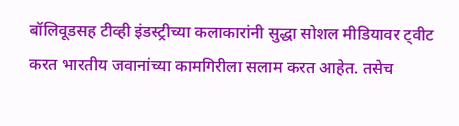बॉलिवूडसह टीव्ही इंडस्ट्रीच्या कलाकारांनी सुद्धा सोशल मीडियावर ट्वीट करत भारतीय जवानांच्या कामगिरीला सलाम करत आहेत. तसेच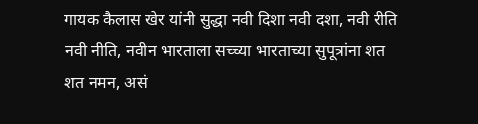गायक कैलास खेर यांनी सुद्धा नवी दिशा नवी दशा, नवी रीति नवी नीति, नवीन भारताला सच्च्या भारताच्या सुपूत्रांना शत शत नमन, असं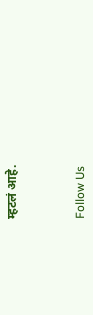म्हटलं आहे.



Follow Us